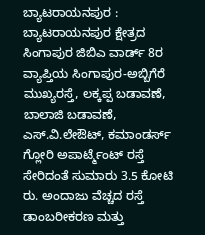ಬ್ಯಾಟರಾಯನಪುರ : ಬ್ಯಾಟರಾಯನಪುರ ಕ್ಷೇತ್ರದ ಸಿಂಗಾಪುರ ಜಿಬಿಎ ವಾರ್ಡ್ 8ರ ವ್ಯಾಪ್ತಿಯ ಸಿಂಗಾಪುರ-ಅಬ್ಬಿಗೆರೆ ಮುಖ್ಯರಸ್ತೆ, ಲಕ್ಕಪ್ಪ ಬಡಾವಣೆ, ಬಾಲಾಜಿ ಬಡಾವಣೆ, ಎಸ್‌.ವಿ.ಲೇಔಟ್, ಕಮಾಂಡರ್ಸ್ ಗ್ಲೋರಿ ಅಪಾರ್ಟ್ಮೆಂಟ್ ರಸ್ತೆ ಸೇರಿದಂತೆ ಸುಮಾರು 3.5 ಕೋಟಿ ರು. ಅಂದಾಜು ವೆಚ್ಚದ ರಸ್ತೆ ಡಾಂಬರೀಕರಣ ಮತ್ತು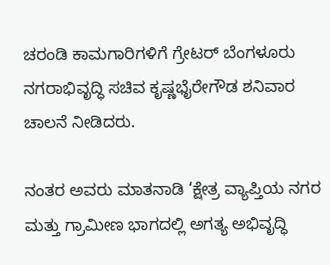ಚರಂಡಿ ಕಾಮಗಾರಿಗಳಿಗೆ ಗ್ರೇಟರ್ ಬೆಂಗಳೂರು ನಗರಾಭಿವೃದ್ಧಿ ಸಚಿವ ಕೃಷ್ಣಭೈರೇಗೌಡ ಶನಿವಾರ ಚಾಲನೆ ನೀಡಿದರು.

ನಂತರ ಅವರು ಮಾತನಾಡಿ ‘ಕ್ಷೇತ್ರ ವ್ಯಾಪ್ತಿಯ ನಗರ ಮತ್ತು ಗ್ರಾಮೀಣ ಭಾಗದಲ್ಲಿ ಅಗತ್ಯ ಅಭಿವೃದ್ಧಿ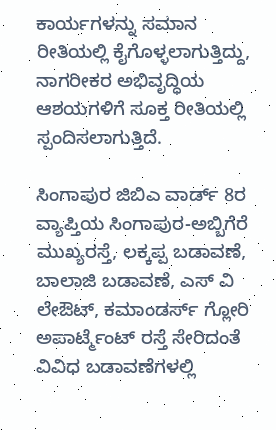ಕಾರ್ಯಗಳನ್ನು ಸಮಾನ ರೀತಿಯಲ್ಲಿ ಕೈಗೊಳ್ಳಲಾಗುತ್ತಿದ್ದು, ನಾಗರೀಕರ ಅಭಿವೃದ್ಧಿಯ ಆಶಯಗಳಿಗೆ ಸೂಕ್ತ ರೀತಿಯಲ್ಲಿ ಸ್ಪಂದಿಸಲಾಗುತ್ತಿದೆ.

ಸಿಂಗಾಪುರ ಜಿಬಿಎ ವಾರ್ಡ್ 8ರ ವ್ಯಾಪ್ತಿಯ ಸಿಂಗಾಪುರ-ಅಬ್ಬಿಗೆರೆ ಮುಖ್ಯರಸ್ತೆ, ಲಕ್ಕಪ್ಪ ಬಡಾವಣೆ, ಬಾಲಾಜಿ ಬಡಾವಣೆ, ಎಸ್ ವಿ ಲೇಔಟ್, ಕಮಾಂಡರ್ಸ್ ಗ್ಲೋರಿ ಅಪಾರ್ಟ್ಮೆಂಟ್ ರಸ್ತೆ ಸೇರಿದಂತೆ ವಿವಿಧ ಬಡಾವಣೆಗಳಲ್ಲಿ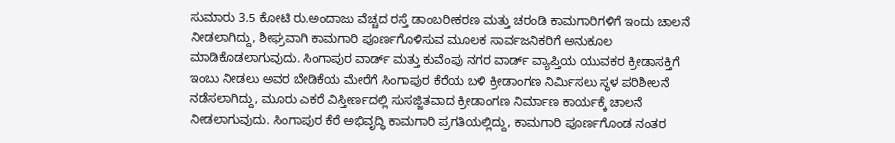ಸುಮಾರು 3.5 ಕೋಟಿ ರು.ಅಂದಾಜು ವೆಚ್ಚದ ರಸ್ತೆ ಡಾಂಬರೀಕರಣ ಮತ್ತು ಚರಂಡಿ ಕಾಮಗಾರಿಗಳಿಗೆ ಇಂದು ಚಾಲನೆ ನೀಡಲಾಗಿದ್ದು, ಶೀಘ್ರವಾಗಿ ಕಾಮಗಾರಿ ಪೂರ್ಣಗೊಳಿಸುವ ಮೂಲಕ ಸಾರ್ವಜನಿಕರಿಗೆ ಅನುಕೂಲ ಮಾಡಿಕೊಡಲಾಗುವುದು. ಸಿಂಗಾಪುರ ವಾರ್ಡ್ ಮತ್ತು ಕುವೆಂಪು ನಗರ ವಾರ್ಡ್ ವ್ಯಾಪ್ತಿಯ ಯುವಕರ ಕ್ರೀಡಾಸಕ್ತಿಗೆ ಇಂಬು ನೀಡಲು ಅವರ ಬೇಡಿಕೆಯ ಮೇರೆಗೆ ಸಿಂಗಾಪುರ ಕೆರೆಯ ಬಳಿ ಕ್ರೀಡಾಂಗಣ ನಿರ್ಮಿಸಲು ಸ್ಥಳ ಪರಿಶೀಲನೆ ನಡೆಸಲಾಗಿದ್ದು, ಮೂರು ಎಕರೆ ವಿಸ್ತೀರ್ಣದಲ್ಲಿ ಸುಸಜ್ಜಿತವಾದ ಕ್ರೀಡಾಂಗಣ ನಿರ್ಮಾಣ ಕಾರ್ಯಕ್ಕೆ ಚಾಲನೆ ನೀಡಲಾಗುವುದು. ಸಿಂಗಾಪುರ ಕೆರೆ ಅಭಿವೃದ್ಧಿ ಕಾಮಗಾರಿ ಪ್ರಗತಿಯಲ್ಲಿದ್ದು, ಕಾಮಗಾರಿ ಪೂರ್ಣಗೊಂಡ ನಂತರ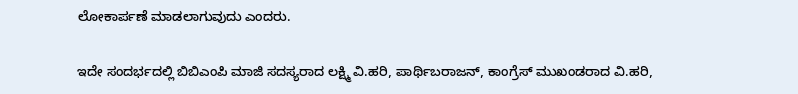ಲೋಕಾರ್ಪಣೆ ಮಾಡಲಾಗುವುದು‌ ಎಂದರು.

ಇದೇ ಸಂದರ್ಭದಲ್ಲಿ ಬಿಬಿಎಂಪಿ ಮಾಜಿ ಸದಸ್ಯರಾದ ಲಕ್ಷ್ಮಿ ವಿ.ಹರಿ, ಪಾರ್ಥಿಬರಾಜನ್, ಕಾಂಗ್ರೆಸ್ ಮುಖಂಡರಾದ ವಿ.ಹರಿ,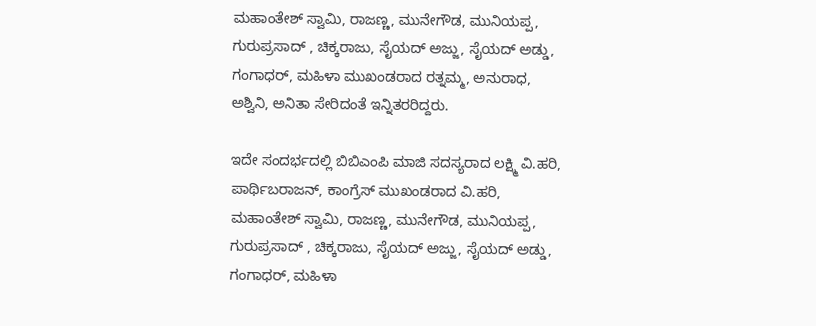ಮಹಾಂತೇಶ್ ಸ್ವಾಮಿ, ರಾಜಣ್ಣ, ಮುನೇಗೌಡ, ಮುನಿಯಪ್ಪ, ಗುರುಪ್ರಸಾದ್ , ಚಿಕ್ಕರಾಜು, ಸೈಯದ್ ಅಜ್ಜು, ಸೈಯದ್ ಅಡ್ಡು, ಗಂಗಾಧರ್, ಮಹಿಳಾ ಮುಖಂಡರಾದ ರತ್ನಮ್ಮ, ಅನುರಾಧ, ಅಶ್ವಿನಿ, ಅನಿತಾ ಸೇರಿದಂತೆ ಇನ್ನಿತರರಿದ್ದರು.

ಇದೇ ಸಂದರ್ಭದಲ್ಲಿ ಬಿಬಿಎಂಪಿ ಮಾಜಿ ಸದಸ್ಯರಾದ ಲಕ್ಷ್ಮಿ ವಿ.ಹರಿ, ಪಾರ್ಥಿಬರಾಜನ್, ಕಾಂಗ್ರೆಸ್ ಮುಖಂಡರಾದ ವಿ.ಹರಿ, ಮಹಾಂತೇಶ್ ಸ್ವಾಮಿ, ರಾಜಣ್ಣ, ಮುನೇಗೌಡ, ಮುನಿಯಪ್ಪ, ಗುರುಪ್ರಸಾದ್ , ಚಿಕ್ಕರಾಜು, ಸೈಯದ್ ಅಜ್ಜು, ಸೈಯದ್ ಅಡ್ಡು, ಗಂಗಾಧರ್, ಮಹಿಳಾ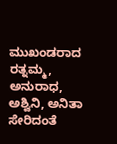ಮುಖಂಡರಾದ ರತ್ನಮ್ಮ, ಅನುರಾಧ, ಅಶ್ವಿನಿ, ಅನಿತಾ ಸೇರಿದಂತೆ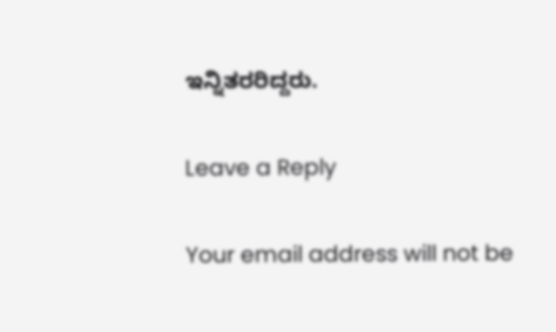ಇನ್ನಿತರರಿದ್ದರು.

Leave a Reply

Your email address will not be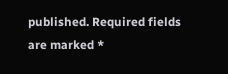published. Required fields are marked *